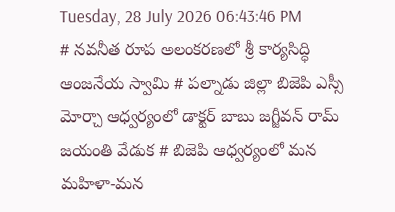Tuesday, 28 July 2026 06:43:46 PM
# నవనీత రూప అలంకరణలో శ్రీ కార్యసిద్ధి ఆంజనేయ స్వామి # పల్నాడు జిల్లా బిజెపి ఎస్సీ మోర్చా ఆధ్వర్యంలో డాక్టర్ బాబు జగ్జీవన్ రామ్ జయంతి వేడుక # బిజెపి ఆధ్వర్యంలో మన మహిళా-మన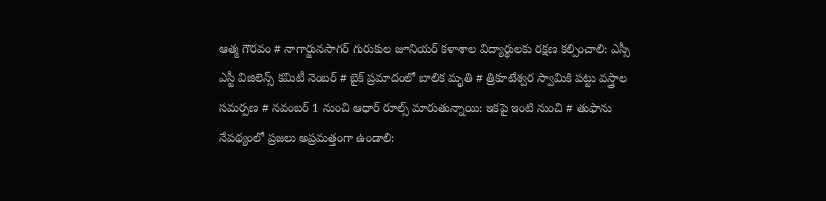ఆత్మ గౌరవం # నాగార్జునసాగర్ గురుకుల జూనియర్ కళాశాల విద్యార్థులకు రక్షణ కల్పించాలి: ఎస్సీ ఎస్టీ విజిలెన్స్ కమిటీ నెంబర్ # బైక్ ప్రమాదంలో బాలిక మృతి # త్రికూటేశ్వర స్వామికి పట్టు వస్త్రాల సమర్పణ # నవంబర్ 1 నుంచి ఆధార్ రూల్స్ మారుతున్నాయి: ఇకపై ఇంటి నుంచి # తుఫాను నేపథ్యంలో ప్రజలు అప్రమత్తంగా ఉండాలి: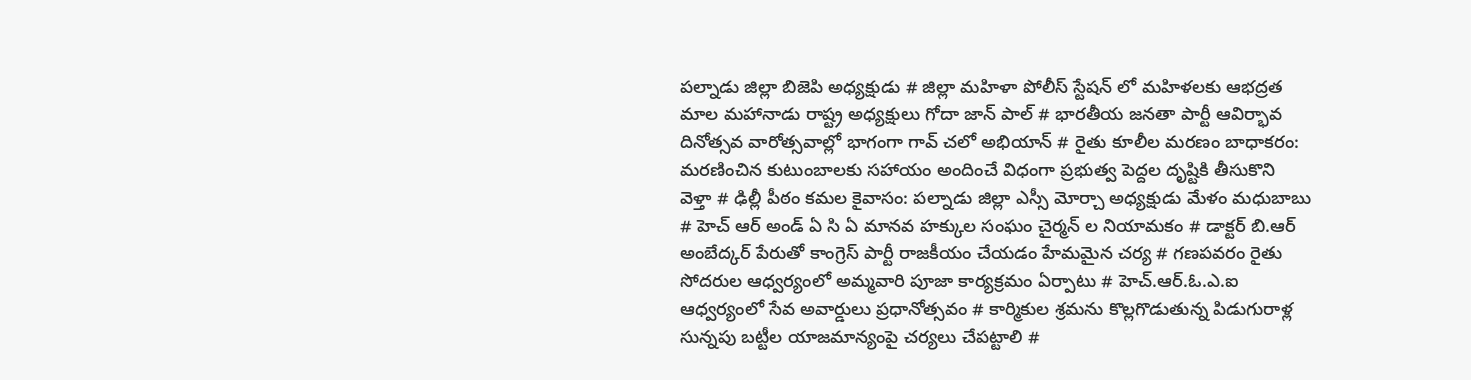పల్నాడు జిల్లా బిజెపి అధ్యక్షుడు # జిల్లా మహిళా పోలీస్ స్టేషన్ లో మహిళలకు ఆభద్రత మాల మహానాడు రాష్ట్ర అధ్యక్షులు గోదా జాన్ పాల్ # భారతీయ జనతా పార్టీ ఆవిర్భావ దినోత్సవ వారోత్సవాల్లో భాగంగా గావ్ చలో అభియాన్ # రైతు కూలీల మరణం బాధాకరం: మరణించిన కుటుంబాలకు సహాయం అందించే విధంగా ప్రభుత్వ పెద్దల దృష్టికి తీసుకొని వెళ్తా # ఢిల్లీ పీఠం కమల కైవాసం: పల్నాడు జిల్లా ఎస్సీ మోర్చా అధ్యక్షుడు మేళం మధుబాబు # హెచ్ ఆర్ అండ్ ఏ సి ఏ మానవ హక్కుల సంఘం చైర్మన్ ల నియామకం # డాక్టర్ బి.ఆర్ అంబేద్కర్ పేరుతో కాంగ్రెస్ పార్టీ రాజకీయం చేయడం హేమమైన చర్య # గణపవరం రైతు సోదరుల ఆధ్వర్యంలో అమ్మవారి పూజా కార్యక్రమం ఏర్పాటు # హెచ్.ఆర్.ఓ.ఎ.ఐ ఆధ్వర్యంలో సేవ అవార్డులు ప్రధానోత్సవం # కార్మికుల శ్రమను కొల్లగొడుతున్న పిడుగురాళ్ల సున్నపు బట్టీల యాజమాన్యంపై చర్యలు చేపట్టాలి #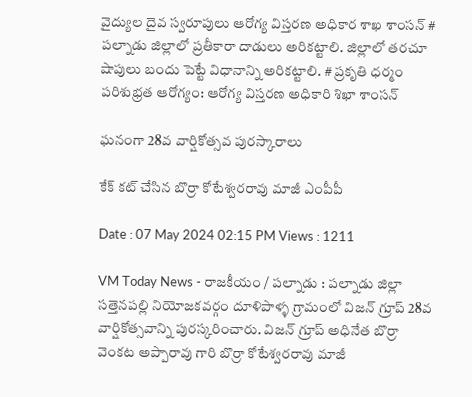వైద్యుల దైవ స్వరూపులు ఆరోగ్య విస్తరణ అధికార శాఖ శాంసన్ # పల్నాడు జిల్లాలో ప్రతీకారా దాడులు అరికట్టాలి. జిల్లాలో తరచూ షాపులు బందు పెట్టే విధానాన్ని అరికట్టాలి. # ప్రకృతి ధర్మం పరిశుభ్రత ఆరోగ్యం: ఆరోగ్య విస్తరణ అధికారి శిఖా శాంసన్

ఘనంగా 28వ వార్షికోత్సవ పురస్కారాలు

కేక్ కట్ చేసిన బొర్రా కోటేశ్వరరావు మాజీ ఎంపీపీ

Date : 07 May 2024 02:15 PM Views : 1211

VM Today News - రాజకీయం / పల్నాడు : పల్నాడు జిల్లా సత్తెనపల్లి నియోజకవర్గం దూళిపాళ్ళ గ్రామంలో విజన్ గ్రూప్ 28వ వార్షికోత్సవాన్ని పురస్కరించారు. విజన్ గ్రూప్ అధినేత బొర్రా వెంకట అప్పారావు గారి బొర్రా కోటేశ్వరరావు మాజీ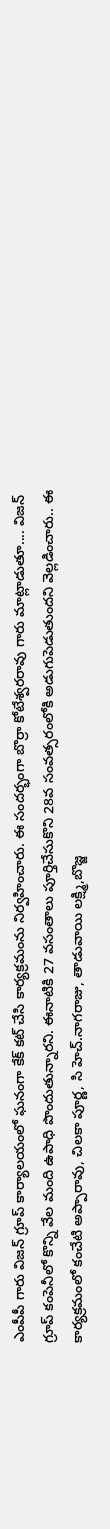ఎంపీపీ గారు విజన్ గ్రూప్ కార్యాలయంలో ఘనంగా కేక్ కట్ చేసి కార్యక్రమంను నిర్వహించారు. ఈ సందర్భంగా బొర్రా కోటేశ్వరరావు గారు మాట్లాడుతూ.... విజన్ గ్రూప్ కంపెనీలో కొన్ని వేల మంది ఉపాధి పొందుతున్నారని. ఈనాటికి 27 వసంతాలు పూర్తిచేసుకొని 28వ సంవత్సరంలోకి అడుగుపెడుతుందని వెల్లడించారు.. ఈ కార్యక్రమంలో కంచేటి అప్పారావు, చిలకా పూర్ణ, సి హెచ్.నాగరాజు, తాడువాయి లక్ష్మి,బొజ్జ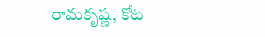రామకృష్ణ, కోట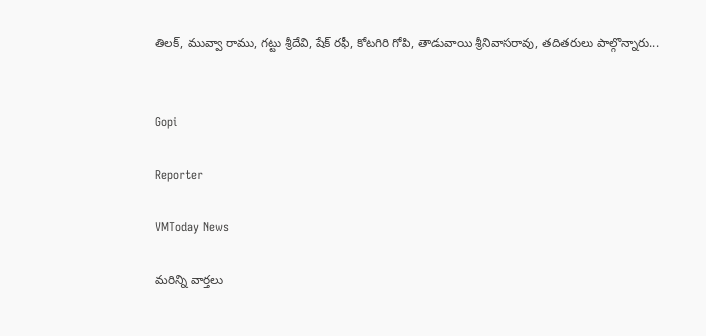తిలక్, మువ్వా రాము, గట్టు శ్రీదేవి, షేక్ రఫీ, కోటగిరి గోపి, తాడువాయి శ్రీనివాసరావు, తదితరులు పాల్గొన్నారు...


Gopi

Reporter

VMToday News

మరిన్ని వార్తలు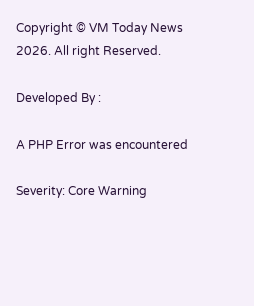Copyright © VM Today News 2026. All right Reserved.

Developed By :

A PHP Error was encountered

Severity: Core Warning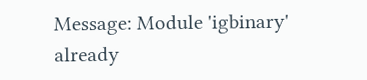Message: Module 'igbinary' already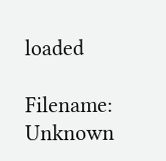loaded

Filename: Unknown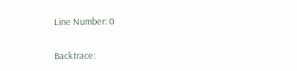Line Number: 0

Backtrace: